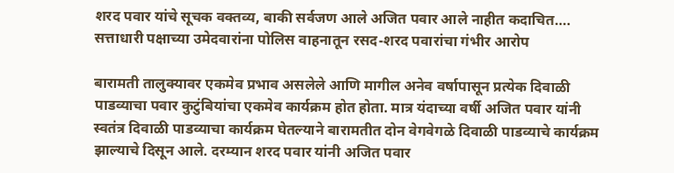शरद पवार यांचे सूचक वक्तव्य, बाकी सर्वजण आले अजित पवार आले नाहीत कदाचित…. सत्ताधारी पक्षाच्या उमेदवारांना पोलिस वाहनातून रसद-शरद पवारांचा गंभीर आरोप

बारामती तालुक्यावर एकमेव प्रभाव असलेले आणि मागील अनेव वर्षापासून प्रत्येक दिवाळी पाडव्याचा पवार कुटुंबियांचा एकमेव कार्यक्रम होत होता. मात्र यंदाच्या वर्षी अजित पवार यांनी स्वतंत्र दिवाळी पाडव्याचा कार्यक्रम घेतल्याने बारामतीत दोन वेगवेगळे दिवाळी पाडव्याचे कार्यक्रम झाल्याचे दिसून आले. दरम्यान शरद पवार यांनी अजित पवार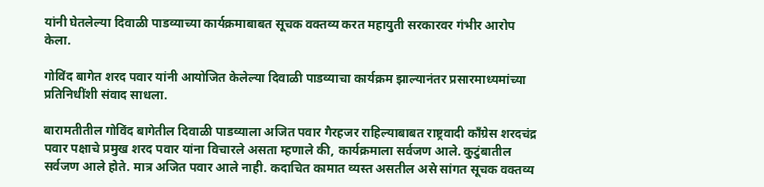यांनी घेतलेल्या दिवाळी पाडव्याच्या कार्यक्रमाबाबत सूचक वक्तव्य करत महायुती सरकारवर गंभीर आरोप केला.

गोविंद बागेत शरद पवार यांनी आयोजित केलेल्या दिवाळी पाडव्याचा कार्यक्रम झाल्यानंतर प्रसारमाध्यमांच्या प्रतिनिधींशी संवाद साधला.

बारामतीतील गोविंद बागेतील दिवाळी पाडव्याला अजित पवार गैरहजर राहिल्याबाबत राष्ट्रवादी काँग्रेस शरदचंद्र पवार पक्षाचे प्रमुख शरद पवार यांना विचारले असता म्हणाले की, कार्यक्रमाला सर्वजण आले. कुटुंबातील सर्वजण आले होते. मात्र अजित पवार आले नाही. कदाचित कामात व्यस्त असतील असे सांगत सूचक वक्तव्य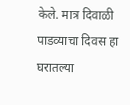केले. मात्र दिवाळी पाडव्याचा दिवस हा घरातल्या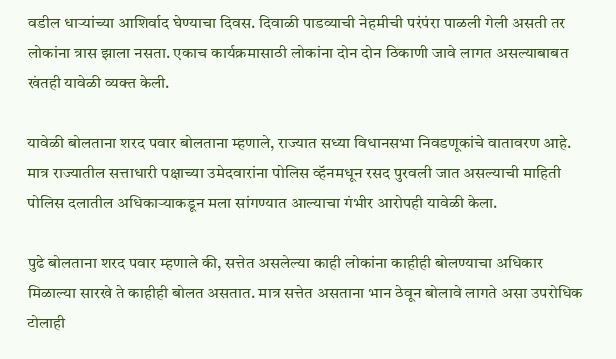वडील धाऱ्यांच्या आशिर्वाद घेण्याचा दिवस. दिवाळी पाडव्याची नेहमीची परंपंरा पाळली गेली असती तर लोकांना त्रास झाला नसता. एकाच कार्यक्रमासाठी लोकांना दोन दोन ठिकाणी जावे लागत असल्याबाबत खंतही यावेळी व्यक्त केली.

यावेळी बोलताना शरद पवार बोलताना म्हणाले, राज्यात सध्या विधानसभा निवडणूकांचे वातावरण आहे. मात्र राज्यातील सत्ताधारी पक्षाच्या उमेदवारांना पोलिस व्हॅनमधून रसद पुरवली जात असल्याची माहिती पोलिस दलातील अधिकाऱ्याकडून मला सांगण्यात आल्याचा गंभीर आरोपही यावेळी केला.

पुढे बोलताना शरद पवार म्हणाले की, सत्तेत असलेल्या काही लोकांना काहीही बोलण्याचा अधिकार मिळाल्या सारखे ते काहीही बोलत असतात. मात्र सत्तेत असताना भान ठेवून बोलावे लागते असा उपरोधिक टोलाही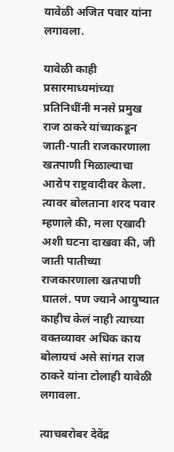यावेळी अजित पवार यांना लगावला.

यावेळी काही प्रसारमाध्यमांच्या प्रतिनिधींनी मनसे प्रमुख राज ठाकरे यांच्याकडून जाती-पाती राजकारणाला खतपाणी मिळाल्याचा आरोप राष्ट्रवादीवर केला. त्यावर बोलताना शरद पवार म्हणाले की, मला एखादी अशी घटना दाखवा की, जी जाती पातीच्या राजकारणाला खतपाणी घातलं. पण ज्याने आयुष्यात काहीच केलं नाही त्याच्या वक्तव्यावर अधिक काय बोलायचं असे सांगत राज ठाकरे यांना टोलाही यावेळी लगावला.

त्याचबरोबर देवेंद्र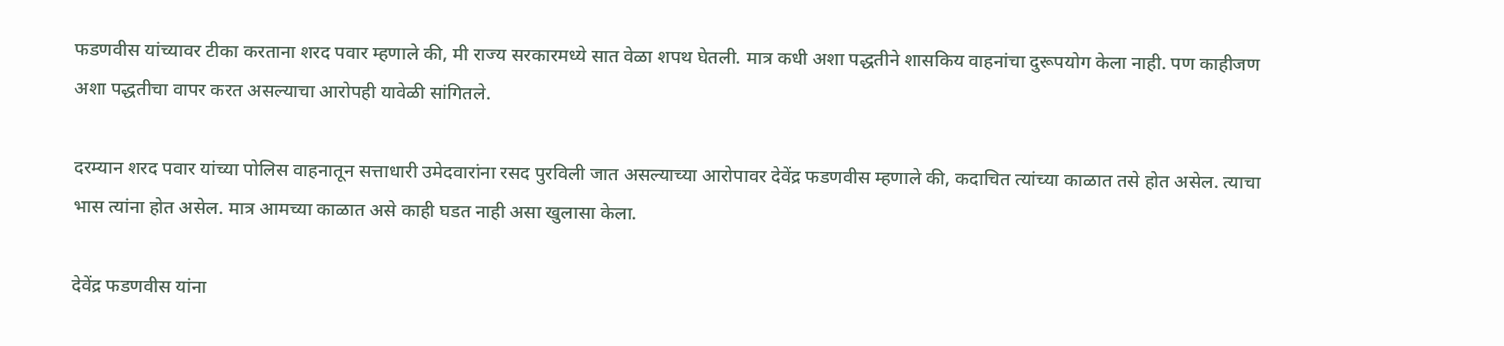फडणवीस यांच्यावर टीका करताना शरद पवार म्हणाले की, मी राज्य सरकारमध्ये सात वेळा शपथ घेतली. मात्र कधी अशा पद्धतीने शासकिय वाहनांचा दुरूपयोग केला नाही. पण काहीजण अशा पद्धतीचा वापर करत असल्याचा आरोपही यावेळी सांगितले.

दरम्यान शरद पवार यांच्या पोलिस वाहनातून सत्ताधारी उमेदवारांना रसद पुरविली जात असल्याच्या आरोपावर देवेंद्र फडणवीस म्हणाले की, कदाचित त्यांच्या काळात तसे होत असेल. त्याचा भास त्यांना होत असेल. मात्र आमच्या काळात असे काही घडत नाही असा खुलासा केला.

देवेंद्र फडणवीस यांना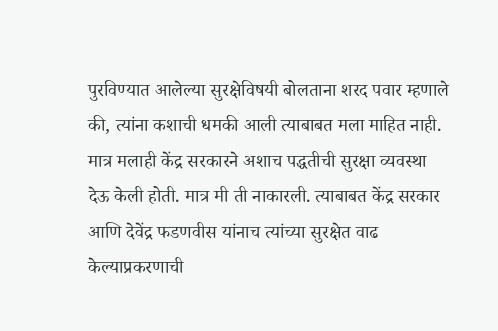पुरविण्यात आलेल्या सुरक्षेविषयी बोलताना शरद पवार म्हणाले की, त्यांना कशाची धमकी आली त्याबाबत मला माहित नाही. मात्र मलाही केंद्र सरकारने अशाच पद्धतीची सुरक्षा व्यवस्था देऊ केली होती. मात्र मी ती नाकारली. त्याबाबत केंद्र सरकार आणि देवेंद्र फडणवीस यांनाच त्यांच्या सुरक्षेत वाढ केल्याप्रकरणाची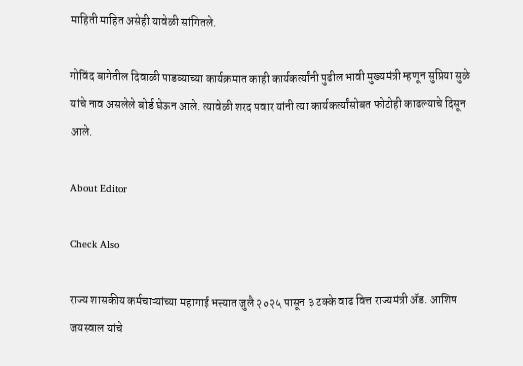माहिती माहित असेही यावेळी सांगितले.

गोविंद बागेतील दिवाळी पाडव्याच्या कार्यक्रमात काही कार्यकर्त्यांनी पुढील भावी मुख्यमंत्री म्हणून सुप्रिया सुळे यांचे नाव असलेले बोर्ड घेऊन आले. त्यावेळी शरद पवार यांनी त्या कार्यकर्त्यांसोबत फोटोही काढल्याचे दिसून आले.

About Editor

Check Also

राज्य शासकीय कर्मचाऱ्यांच्या महागाई भत्त्यात जुलै २०२५ पासून ३ टक्के वाढ वित्त राज्यमंत्री ॲड. आशिष जयस्वाल यांचे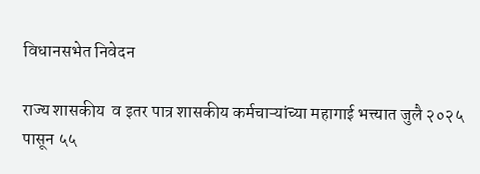विधानसभेत निवेदन

राज्य शासकीय  व इतर पात्र शासकीय कर्मचाऱ्यांच्या महागाई भत्त्यात जुलै २०२५ पासून ५५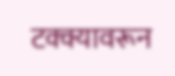टक्क्यावरून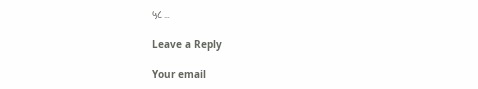५८ …

Leave a Reply

Your email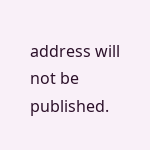address will not be published.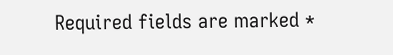Required fields are marked *